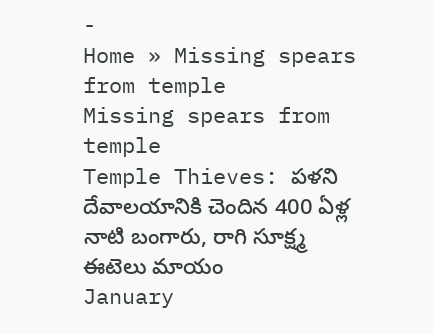-
Home » Missing spears from temple
Missing spears from temple
Temple Thieves: పళని దేవాలయానికి చెందిన 400 ఏళ్ల నాటి బంగారు, రాగి సూక్ష్మ ఈటెలు మాయం
January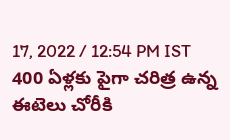17, 2022 / 12:54 PM IST
400 ఏళ్లకు పైగా చరిత్ర ఉన్న ఈటెలు చోరీకి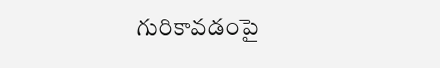గురికావడంపై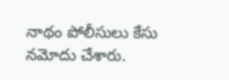నాథం పోలీసులు కేసు నమోదు చేశారు.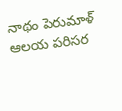నాథం పెరుమాళ్ ఆలయ పరిసర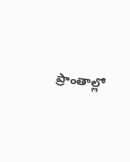ప్రాంతాల్లో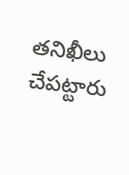తనిఖీలు చేపట్టారు